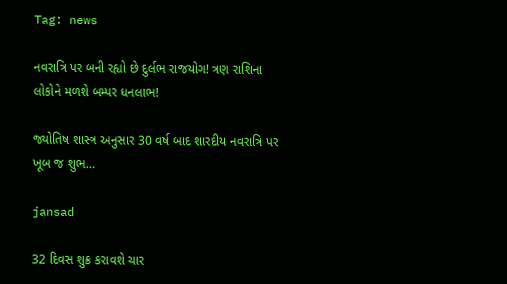Tag: news

નવરાત્રિ પર બની રહ્યો છે દુર્લભ રાજયોગ! ત્રણ રાશિના લોકોને મળશે બમ્પર ધનલાભ!

જ્યોતિષ શાસ્ત્ર અનુસાર 30 વર્ષ બાદ શારદીય નવરાત્રિ પર ખૂબ જ શુભ…

jansad

32 દિવસ શુક્ર કરાવશે ચાર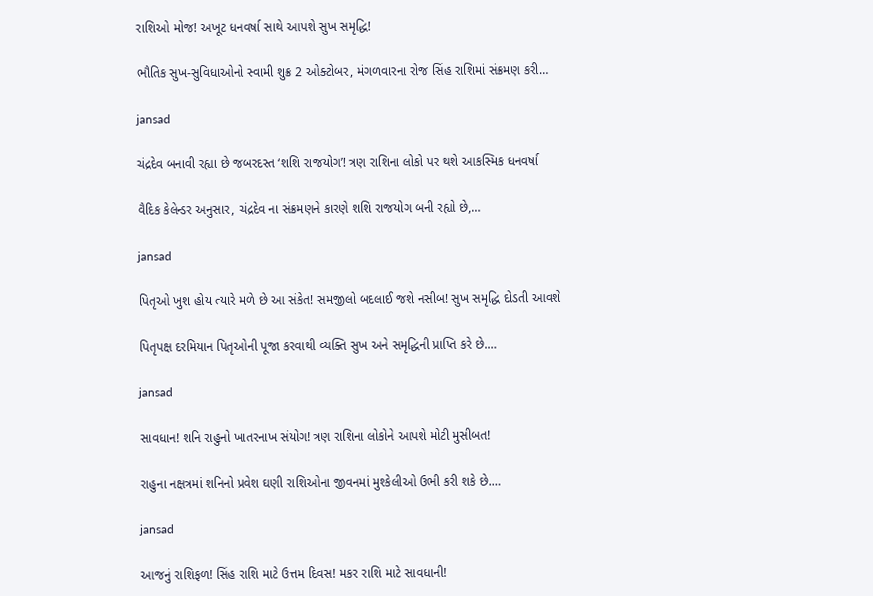રાશિઓ મોજ! અખૂટ ધનવર્ષા સાથે આપશે સુખ સમૃદ્ધિ!

ભૌતિક સુખ-સુવિધાઓનો સ્વામી શુક્ર 2 ઓક્ટોબર, મંગળવારના રોજ સિંહ રાશિમાં સંક્રમણ કરી…

jansad

ચંદ્રદેવ બનાવી રહ્યા છે જબરદસ્ત ‘શશિ રાજયોગ’! ત્રણ રાશિના લોકો પર થશે આકસ્મિક ધનવર્ષા

વૈદિક કેલેન્ડર અનુસાર, ચંદ્રદેવ ના સંક્રમણને કારણે શશિ રાજયોગ બની રહ્યો છે,…

jansad

પિતૃઓ ખુશ હોય ત્યારે મળે છે આ સંકેત! સમજીલો બદલાઈ જશે નસીબ! સુખ સમૃદ્ધિ દોડતી આવશે

પિતૃપક્ષ દરમિયાન પિતૃઓની પૂજા કરવાથી વ્યક્તિ સુખ અને સમૃદ્ધિની પ્રાપ્તિ કરે છે.…

jansad

સાવધાન! શનિ રાહુનો ખાતરનાખ સંયોગ! ત્રણ રાશિના લોકોને આપશે મોટી મુસીબત!

રાહુના નક્ષત્રમાં શનિનો પ્રવેશ ઘણી રાશિઓના જીવનમાં મુશ્કેલીઓ ઉભી કરી શકે છે.…

jansad

આજનું રાશિફળ! સિંહ રાશિ માટે ઉત્તમ દિવસ! મકર રાશિ માટે સાવધાની!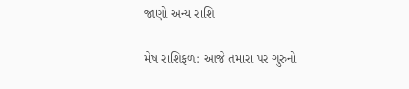જાણો અન્ય રાશિ

મેષ રાશિફળ: આજે તમારા પર ગુરુનો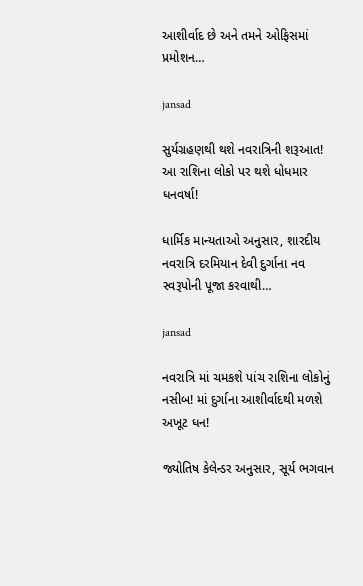આશીર્વાદ છે અને તમને ઓફિસમાં પ્રમોશન…

jansad

સુર્યગ્રહણથી થશે નવરાત્રિની શરૂઆત! આ રાશિના લોકો પર થશે ધોધમાર ધનવર્ષા!

ધાર્મિક માન્યતાઓ અનુસાર, શારદીય નવરાત્રિ દરમિયાન દેવી દુર્ગાના નવ સ્વરૂપોની પૂજા કરવાથી…

jansad

નવરાત્રિ માં ચમકશે પાંચ રાશિના લોકોનું નસીબ! માં દુર્ગાના આશીર્વાદથી મળશે અખૂટ ધન!

જ્યોતિષ કેલેન્ડર અનુસાર, સૂર્ય ભગવાન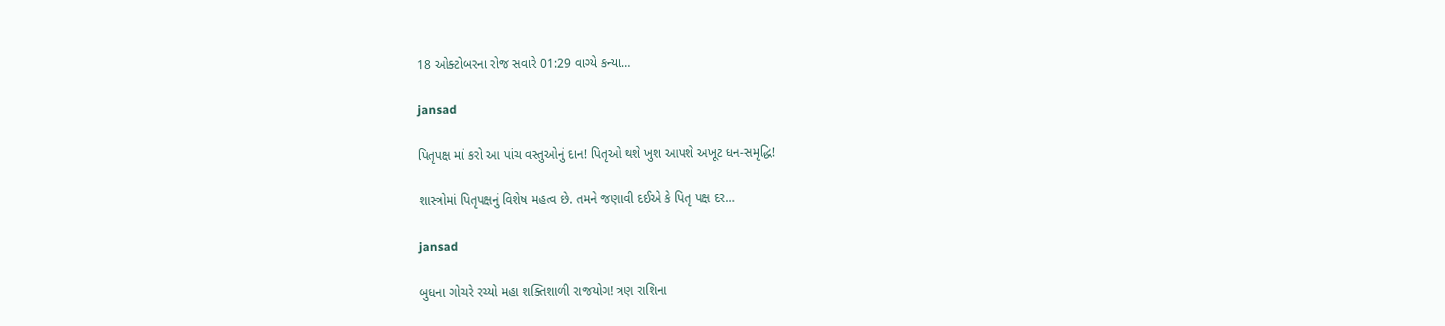18 ઓક્ટોબરના રોજ સવારે 01:29 વાગ્યે કન્યા…

jansad

પિતૃપક્ષ માં કરો આ પાંચ વસ્તુઓનું દાન! પિતૃઓ થશે ખુશ આપશે અખૂટ ધન-સમૃદ્ધિ!

શાસ્ત્રોમાં પિતૃપક્ષનું વિશેષ મહત્વ છે. તમને જણાવી દઈએ કે પિતૃ પક્ષ દર…

jansad

બુધના ગોચરે રચ્યો મહા શક્તિશાળી રાજયોગ! ત્રણ રાશિના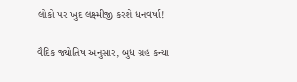લોકો પર ખુદ લક્ષ્મીજી કરશે ધનવર્ષા!

વૈદિક જ્યોતિષ અનુસાર, બુધ ગ્રહ કન્યા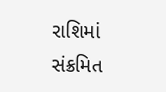રાશિમાં સંક્રમિત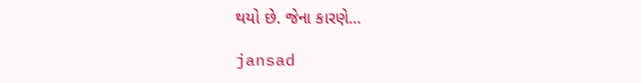થયો છે. જેના કારણે…

jansad